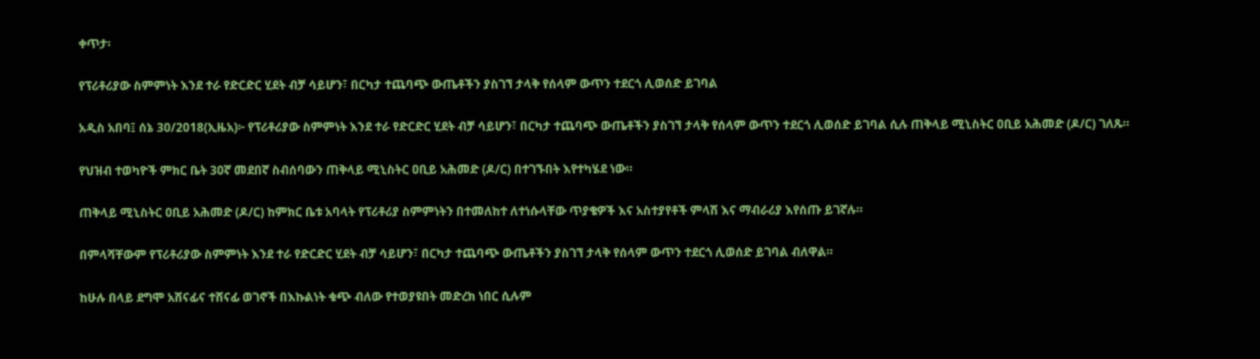ቀጥታ፡

የፕሪቶሪያው ስምምነት እንደ ተራ የድርድር ሂደት ብቻ ሳይሆን፣ በርካታ ተጨባጭ ውጤቶችን ያስገኘ ታላቅ የሰላም ውጥን ተደርጎ ሊወሰድ ይገባል

አዲስ አበባ፤ ሰኔ 30/2018(ኢዜአ)፦ የፕሪቶሪያው ስምምነት እንደ ተራ የድርድር ሂደት ብቻ ሳይሆን፣ በርካታ ተጨባጭ ውጤቶችን ያስገኘ ታላቅ የሰላም ውጥን ተደርጎ ሊወሰድ ይገባል ሲሉ ጠቅላይ ሚኒስትር ዐቢይ አሕመድ (ዶ/ር) ገለጹ።

የህዝብ ተወካዮች ምክር ቤት 30ኛ መደበኛ ስብሰባውን ጠቅላይ ሚኒስትር ዐቢይ አሕመድ (ዶ/ር) በተገኙበት እየተካሄደ ነው።

ጠቅላይ ሚኒስትር ዐቢይ አሕመድ (ዶ/ር) ከምክር ቤቱ አባላት የፕሪቶሪያ ስምምነትን በተመለከተ ለተነሱላቸው ጥያቄዎች እና አስተያየቶች ምላሽ እና ማብራሪያ እየሰጡ ይገኛሉ።

በምላሻቸውም የፕሪቶሪያው ስምምነት እንደ ተራ የድርድር ሂደት ብቻ ሳይሆን፣ በርካታ ተጨባጭ ውጤቶችን ያስገኘ ታላቅ የሰላም ውጥን ተደርጎ ሊወሰድ ይገባል ብለዋል።

ከሁሉ በላይ ደግሞ አሸናፊና ተሸናፊ ወገኖች በእኩልነት ቁጭ ብለው የተወያዩበት መድረክ ነበር ሲሉም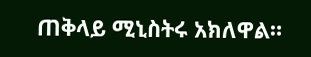ጠቅላይ ሚኒስትሩ አክለዋል።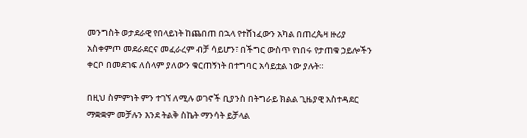መንግስት ወታደራዊ የበላይነት ከጨበጠ በኋላ የተሸነፈውን አካል በጠረጴዛ ዙሪያ አስቀምጦ መደራደርና መፈራረም ብቻ ሳይሆን፣ በችግር ውስጥ የነበሩ የታጠቁ ኃይሎችን ቀርቦ በመደገፍ ለሰላም ያለውን ቁርጠኝነት በተግባር አሳይቷል ነው ያሉት።

በዚህ ስምምነት ምን ተገኘ ለሚሉ ወገኖች ቢያንስ በትግራይ ክልል ጊዜያዊ አስተዳደር ማቋቋም መቻሉን እንደ ትልቅ ስኬት ማንሳት ይቻላል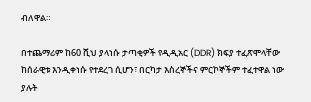ብለዋል።

በተጨማሪም ከ60 ሺህ ያላነሱ ታጣቂዎች የዲዲአር (DDR) ክፍያ ተፈጽሞላቸው ከሰራዊቱ እንዲቀነሱ የተደረገ ሲሆን፣ በርካታ እስረኞችና ምርኮኞችም ተፈተዋል ነው ያሉት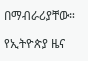በማብራሪያቸው።

የኢትዮጵያ ዜና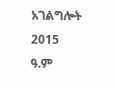አገልግሎት
2015
ዓ.ም